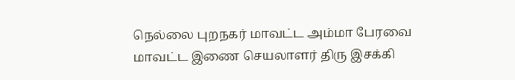நெல்லை புறநகர் மாவட்ட அம்மா பேரவை மாவட்ட இணை செயலாளர் திரு இசக்கி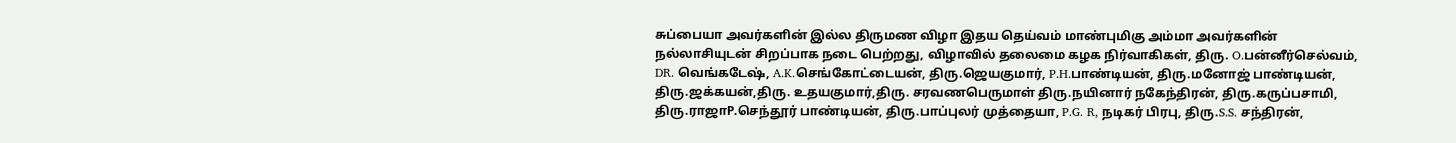சுப்பையா அவர்களின் இல்ல திருமண விழா இதய தெய்வம் மாண்புமிகு அம்மா அவர்களின் நல்லாசியுடன் சிறப்பாக நடை பெற்றது, விழாவில் தலைமை கழக நிர்வாகிகள், திரு. O.பன்னீர்செல்வம், DR. வெங்கடேஷ், A.K.செங்கோட்டையன், திரு.ஜெயகுமார், P.H.பாண்டியன், திரு.மனோஜ் பாண்டியன், திரு.ஜக்கயன்,திரு. உதயகுமார்,திரு. சரவணபெருமாள் திரு.நயினார் நகேந்திரன், திரு.கருப்பசாமி, திரு.ராஜாP.செந்தூர் பாண்டியன், திரு.பாப்புலர் முத்தையா, P.G. R, நடிகர் பிரபு, திரு.S.S. சந்திரன்,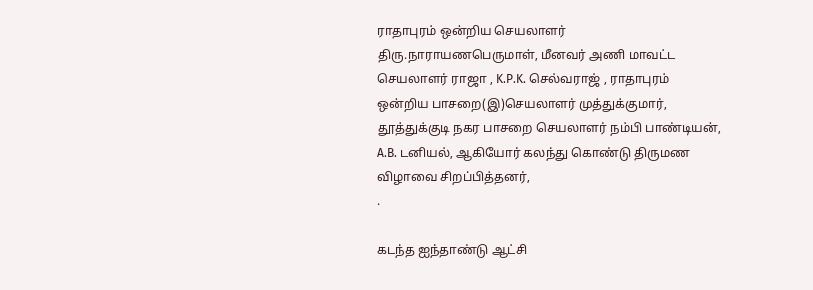ராதாபுரம் ஒன்றிய செயலாளர் திரு.நாராயணபெருமாள், மீனவர் அணி மாவட்ட செயலாளர் ராஜா , K.P.K. செல்வராஜ் , ராதாபுரம் ஒன்றிய பாசறை(இ)செயலாளர் முத்துக்குமார், தூத்துக்குடி நகர பாசறை செயலாளர் நம்பி பாண்டியன், A.B. டனியல், ஆகியோர் கலந்து கொண்டு திருமண விழாவை சிறப்பித்தனர்,
.

கடந்த ஐந்தாண்டு ஆட்சி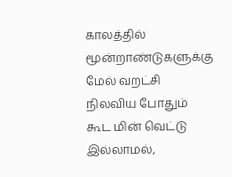காலத்தில் மூன்றாண்டுகளுக்கு மேல் வறட்சி நிலவிய போதும் கூட மின் வெட்டு இல்லாமல்,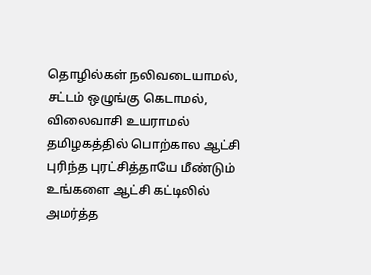தொழில்கள் நலிவடையாமல், சட்டம் ஒழுங்கு கெடாமல், விலைவாசி உயராமல் தமிழகத்தில் பொற்கால ஆட்சி புரிந்த புரட்சித்தாயே மீண்டும் உங்களை ஆட்சி கட்டிலில் அமர்த்த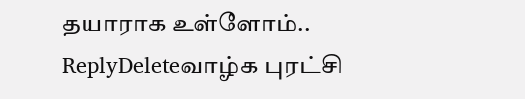தயாராக உள்ளோம்..
ReplyDeleteவாழ்க புரட்சி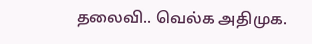தலைவி.. வெல்க அதிமுக.